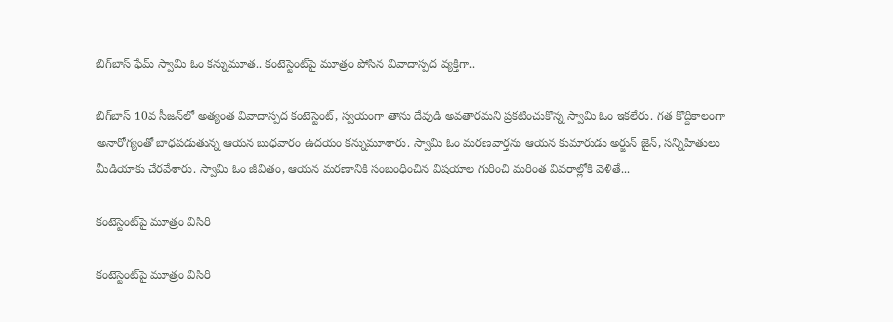బిగ్‌బాస్‌ ఫేమ్ స్వామి ఓం కన్నుమూత.. కంటెస్టెంట్‌పై మూత్రం పోసిన వివాదాస్పద వ్యక్తిగా..

బిగ్‌బాస్ 10వ సీజన్‌లో అత్యంత వివాదాస్పద కంటెస్టెంట్, స్వయంగా తాను దేవుడి అవతారమని ప్రకటించుకొన్న స్వామి ఓం ఇకలేరు. గత కొద్దికాలంగా అనారోగ్యంతో బాధపడుతున్న ఆయన బుధవారం ఉదయం కన్నుమూశారు. స్వామి ఓం మరణవార్తను ఆయన కుమారుడు అర్జున్ జైన్, సన్నిహితులు మీడియాకు చేరవేశారు. స్వామి ఓం జీవితం, ఆయన మరణానికి సంబంధించిన విషయాల గురించి మరింత వివరాల్లోకి వెళితే...

కంటెస్టెంట్‌పై మూత్రం విసిరి

కంటెస్టెంట్‌పై మూత్రం విసిరి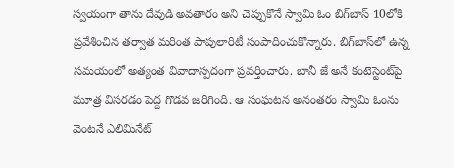స్వయంగా తాను దేవుడి అవతారం అని చెప్పుకొనే స్వామి ఓం బిగ్‌బాస్‌ 10లోకి ప్రవేశించిన తర్వాత మరింత పాపులారిటీ సంపాదించుకొన్నారు. బిగ్‌బాస్‌లో ఉన్న సమయంలో అత్యంత వివాదాస్పదంగా ప్రవర్తించారు. బానీ జే అనే కంటెస్టెంట్‌పై మూత్ర విసరడం పెద్ద గొడవ జరిగింది. ఆ సంఘటన అనంతరం స్వామి ఓంను వెంటనే ఎలిమినేట్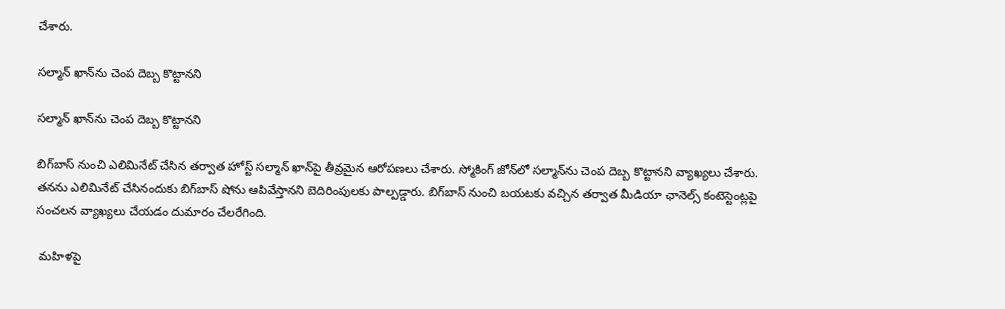చేశారు.

సల్మాన్ ఖాన్‌ను చెంప దెబ్బ కొట్టానని

సల్మాన్ ఖాన్‌ను చెంప దెబ్బ కొట్టానని

బిగ్‌బాస్ నుంచి ఎలిమినేట్ చేసిన తర్వాత హోస్ట్ సల్మాన్ ఖాన్‌పై తీవ్రమైన ఆరోపణలు చేశారు. స్మోకింగ్ జోన్‌లో సల్మాన్‌ను చెంప దెబ్బ కొట్టానని వ్యాఖ్యలు చేశారు. తనను ఎలిమినేట్ చేసినందుకు బిగ్‌బాస్‌ షోను ఆపివేస్తానని బెదిరింపులకు పాల్పడ్డారు. బిగ్‌బాస్ నుంచి బయటకు వచ్చిన తర్వాత మీడియా ఛానెల్స్ కంటెస్టెంట్లపై సంచలన వ్యాఖ్యలు చేయడం దుమారం చేలరేగింది.

 మహిళపై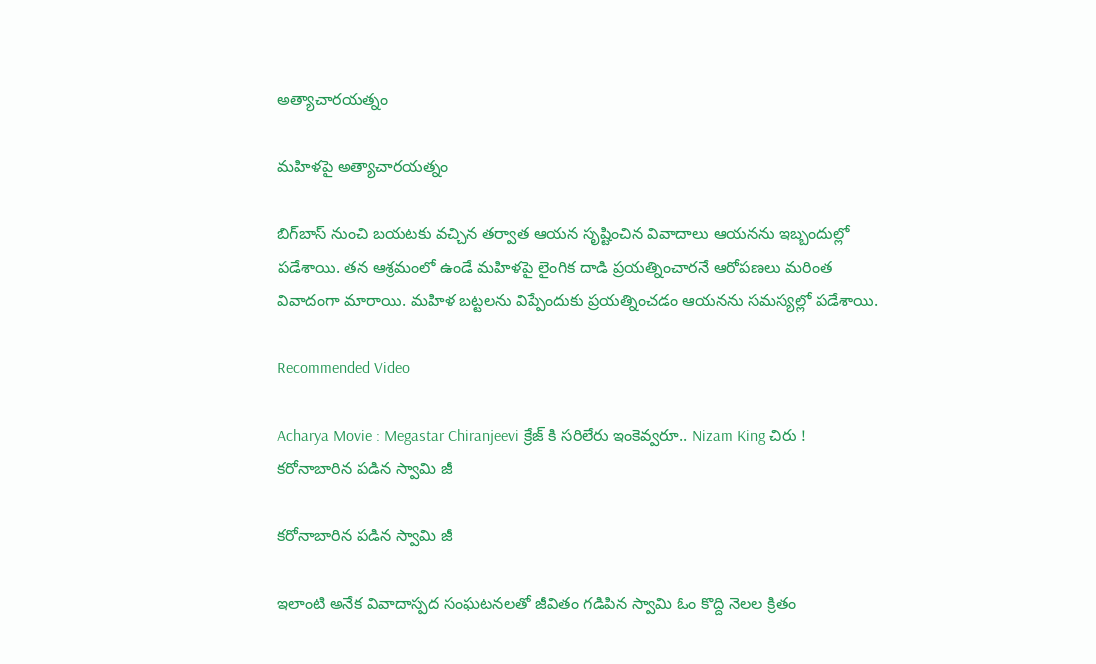అత్యాచారయత్నం

మహిళపై అత్యాచారయత్నం

బిగ్‌బాస్ నుంచి బయటకు వచ్చిన తర్వాత ఆయన సృష్టించిన వివాదాలు ఆయనను ఇబ్బందుల్లో పడేశాయి. తన ఆశ్రమంలో ఉండే మహిళపై లైంగిక దాడి ప్రయత్నించారనే ఆరోపణలు మరింత వివాదంగా మారాయి. మహిళ బట్టలను విప్పేందుకు ప్రయత్నించడం ఆయనను సమస్యల్లో పడేశాయి.

Recommended Video

Acharya Movie : Megastar Chiranjeevi క్రేజ్ కి సరిలేరు ఇంకెవ్వరూ.. Nizam King చిరు !
కరోనాబారిన పడిన స్వామి జీ

కరోనాబారిన పడిన స్వామి జీ

ఇలాంటి అనేక వివాదాస్పద సంఘటనలతో జీవితం గడిపిన స్వామి ఓం కొద్ది నెలల క్రితం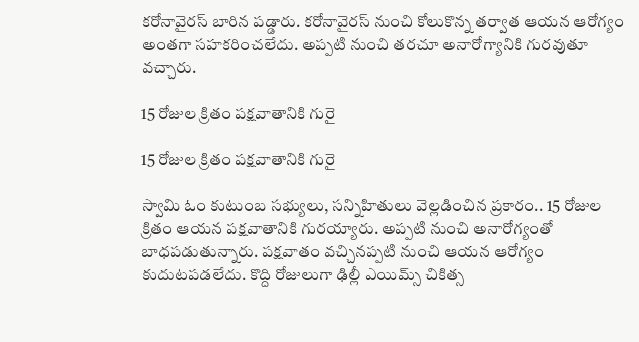కరోనావైరస్‌ బారిన పడ్డారు. కరోనావైరస్ నుంచి కోలుకొన్న తర్వాత ఆయన ఆరోగ్యం అంతగా సహకరించలేదు. అప్పటి నుంచి తరచూ అనారోగ్యానికి గురవుతూ వచ్చారు.

15 రోజుల క్రితం పక్షవాతానికి గురై

15 రోజుల క్రితం పక్షవాతానికి గురై

స్వామి ఓం కుటుంబ సభ్యులు, సన్నిహితులు వెల్లడించిన ప్రకారం.. 15 రోజుల క్రితం ఆయన పక్షవాతానికి గురయ్యారు. అప్పటి నుంచి అనారోగ్యంతో బాధపడుతున్నారు. పక్షవాతం వచ్చినప్పటి నుంచి ఆయన ఆరోగ్యం కుదుటపడలేదు. కొద్ది రోజులుగా ఢిల్లీ ఎయిమ్స్ చికిత్స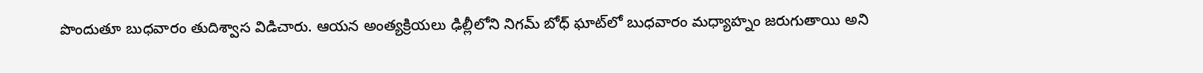పొందుతూ బుధవారం తుదిశ్వాస విడిచారు. ఆయన అంత్యక్రియలు ఢిల్లీలోని నిగమ్ బోధ్ ఘాట్‌లో బుధవారం మధ్యాహ్నం జరుగుతాయి అని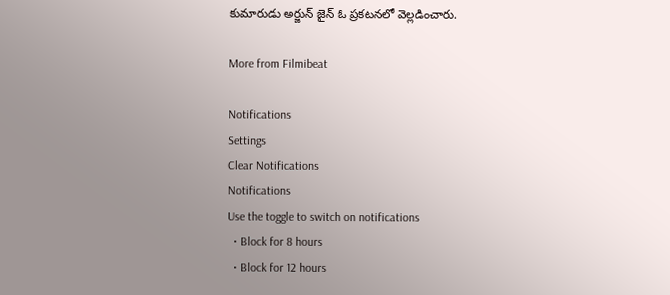కుమారుడు అర్జున్ జైన్ ఓ ప్రకటనలో వెల్లడించారు.

More from Filmibeat

Notifications
Settings
Clear Notifications
Notifications
Use the toggle to switch on notifications
  • Block for 8 hours
  • Block for 12 hours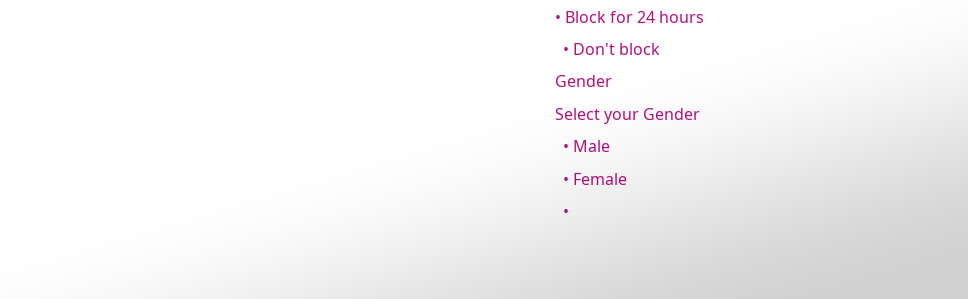• Block for 24 hours
  • Don't block
Gender
Select your Gender
  • Male
  • Female
  •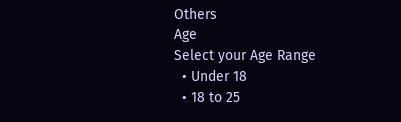Others
Age
Select your Age Range
  • Under 18
  • 18 to 25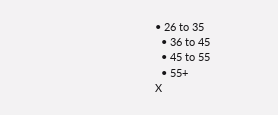• 26 to 35
  • 36 to 45
  • 45 to 55
  • 55+
X